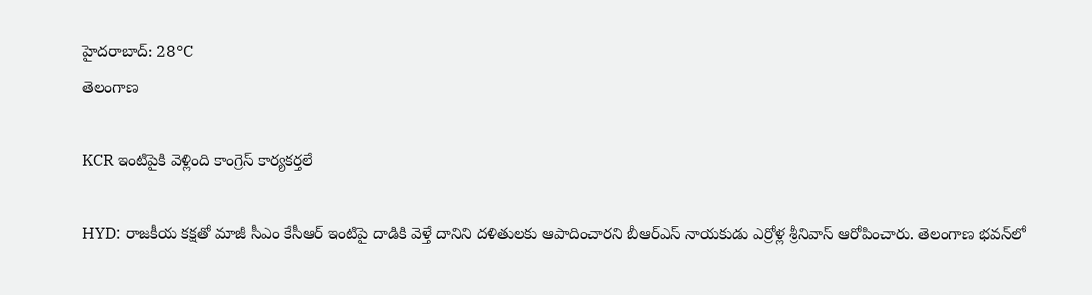హైదరాబాద్: 28°C
తెలంగాణ

KCR ఇంటిపైకి వెళ్లింది కాంగ్రెస్‌ కార్యకర్తలే

HYD: రాజకీయ కక్షతో మాజీ సీఎం కేసీఆర్‌ ఇంటిపై దాడికి వెళ్తే దానిని దళితులకు ఆపాదించారని బీఆర్‌ఎస్‌ నాయకుడు ఎర్రోళ్ల శ్రీనివాస్‌ ఆరోపించారు. తెలంగాణ భవన్‌లో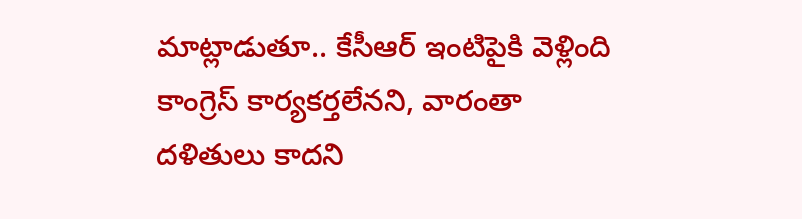మాట్లాడుతూ.. కేసీఆర్‌ ఇంటిపైకి వెళ్లింది కాంగ్రెస్‌ కార్యకర్తలేనని, వారంతా దళితులు కాదని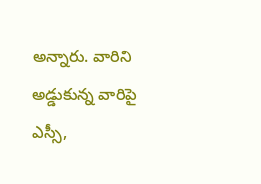అన్నారు. వారిని అడ్డుకున్న వారిపై ఎస్సీ,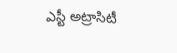ఎస్టీ అట్రాసిటీ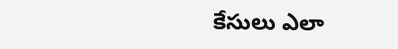కేసులు ఎలా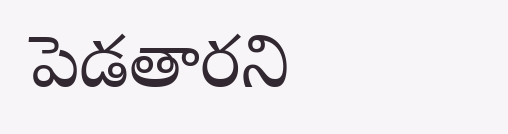పెడతారని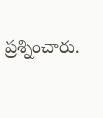ప్రశ్నించారు.